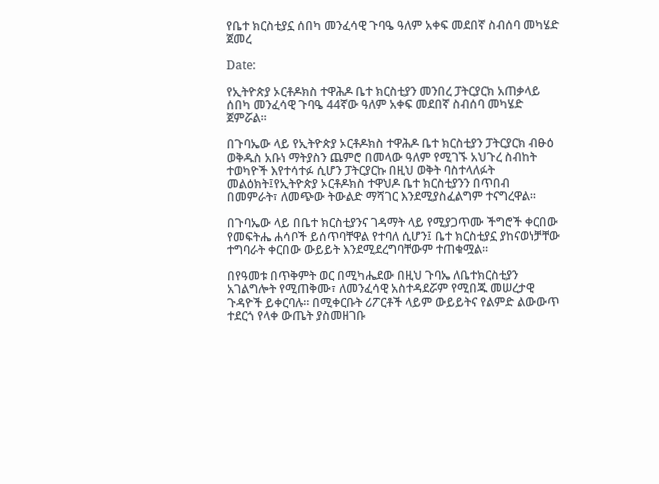የቤተ ክርስቲያኗ ሰበካ መንፈሳዊ ጉባዔ ዓለም አቀፍ መደበኛ ስብሰባ መካሄድ ጀመረ

Date:

የኢትዮጵያ ኦርቶዶክስ ተዋሕዶ ቤተ ክርስቲያን መንበረ ፓትርያርክ አጠቃላይ ሰበካ መንፈሳዊ ጉባዔ 44ኛው ዓለም አቀፍ መደበኛ ስብሰባ መካሄድ ጀምሯል፡፡

በጉባኤው ላይ የኢትዮጵያ ኦርቶዶክስ ተዋሕዶ ቤተ ክርስቲያን ፓትርያርክ ብፁዕ ወቅዱስ አቡነ ማትያስን ጨምሮ በመላው ዓለም የሚገኙ አህጉረ ስብከት ተወካዮች እየተሳተፉ ሲሆን ፓትርያርኩ በዚህ ወቅት ባስተላለፉት መልዕክት፤የኢትዮጵያ ኦርቶዶክስ ተዋህዶ ቤተ ክርስቲያንን በጥበብ በመምራት፣ ለመጭው ትውልድ ማሻገር እንደሚያስፈልግም ተናግረዋል፡፡

በጉባኤው ላይ በቤተ ክርስቲያንና ገዳማት ላይ የሚያጋጥሙ ችግሮች ቀርበው የመፍትሔ ሐሳቦች ይሰጥባቸዋል የተባለ ሲሆን፤ ቤተ ክርስቲያኗ ያከናወነቻቸው ተግባራት ቀርበው ውይይት እንደሚደረግባቸውም ተጠቁሟል፡፡

በየዓመቱ በጥቅምት ወር በሚካሔደው በዚህ ጉባኤ ለቤተክርስቲያን አገልግሎት የሚጠቅሙ፣ ለመንፈሳዊ አስተዳደሯም የሚበጁ መሠረታዊ ጉዳዮች ይቀርባሉ። በሚቀርቡት ሪፖርቶች ላይም ውይይትና የልምድ ልውውጥ ተደርጎ የላቀ ውጤት ያስመዘገቡ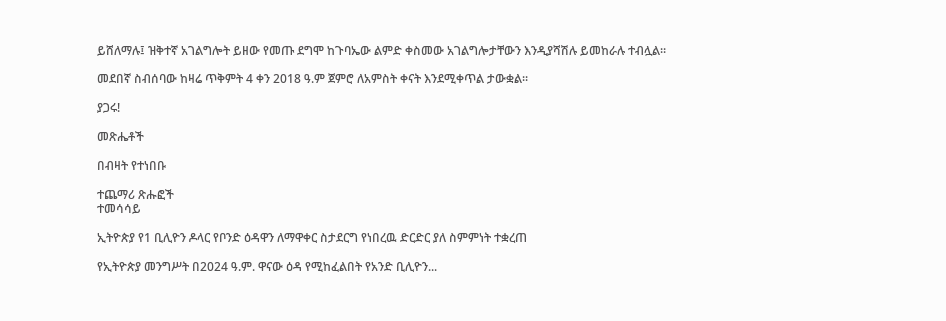ይሸለማሉ፤ ዝቅተኛ አገልግሎት ይዘው የመጡ ደግሞ ከጉባኤው ልምድ ቀስመው አገልግሎታቸውን እንዲያሻሽሉ ይመከራሉ ተብሏል።

መደበኛ ስብሰባው ከዛሬ ጥቅምት 4 ቀን 2018 ዓ.ም ጀምሮ ለአምስት ቀናት እንደሚቀጥል ታውቋል፡፡

ያጋሩ!

መጽሔቶች

በብዛት የተነበቡ

ተጨማሪ ጽሑፎች
ተመሳሳይ

ኢትዮጵያ የ1 ቢሊዮን ዶላር የቦንድ ዕዳዋን ለማዋቀር ስታደርግ የነበረዉ ድርድር ያለ ስምምነት ተቋረጠ

የኢትዮጵያ መንግሥት በ2024 ዓ.ም. ዋናው ዕዳ የሚከፈልበት የአንድ ቢሊዮን...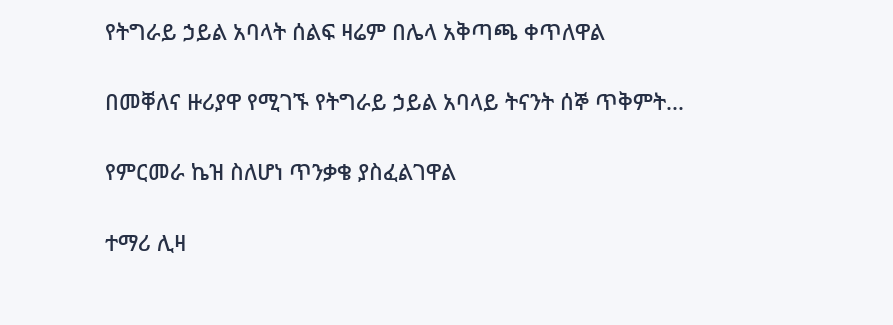የትግራይ ኃይል አባላት ሰልፍ ዛሬም በሌላ አቅጣጫ ቀጥለዋል

በመቐለና ዙሪያዋ የሚገኙ የትግራይ ኃይል አባላይ ትናንት ሰኞ ጥቅምት...

የምርመራ ኬዝ ስለሆነ ጥንቃቄ ያስፈልገዋል

ተማሪ ሊዛ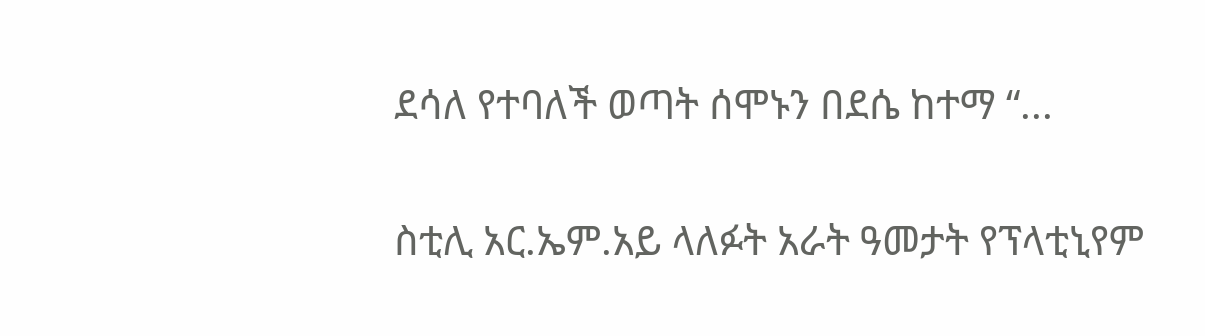ደሳለ የተባለች ወጣት ሰሞኑን በደሴ ከተማ “...

ስቲሊ አር.ኤም.አይ ላለፉት አራት ዓመታት የፕላቲኒየም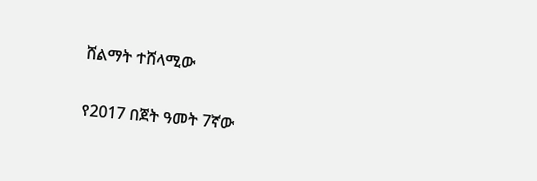ሸልማት ተሸላሚው

የ2017 በጀት ዓመት 7ኛው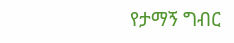የታማኝ ግብር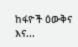ከፋዮች ዕውቅና እና...